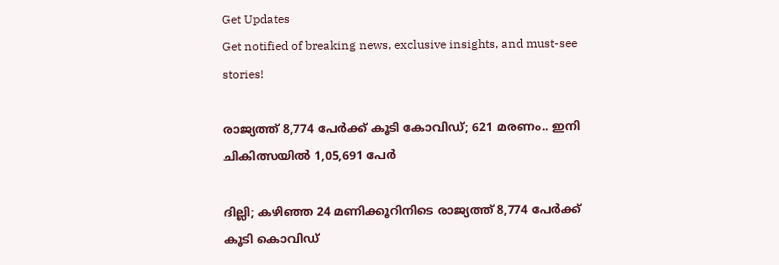Get Updates
Get notified of breaking news, exclusive insights, and must-see stories!

രാജ്യത്ത് 8,774 പേർക്ക് കൂടി കോവിഡ്; 621 മരണം.. ഇനി ചികിത്സയിൽ 1,05,691 പേർ

ദില്ലി; കഴിഞ്ഞ 24 മണിക്കൂറിനിടെ രാജ്യത്ത് 8,774 പേർക്ക് കൂടി കൊവിഡ്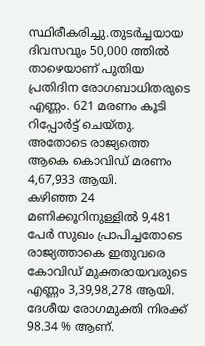സ്ഥിരീകരിച്ചു.തുടര്‍ച്ചയായ ദിവസവും 50,000 ത്തില്‍ താഴെയാണ് പുതിയ പ്രതിദിന രോഗബാധിതരുടെ എണ്ണം. 621 മരണം കൂടി റിപ്പോർട്ട് ചെയ്തു. അതോടെ രാജ്യത്തെ ആകെ കൊവിഡ് മരണം 4,67,933 ആയി.
കഴിഞ്ഞ 24 മണിക്കൂറിനുള്ളില്‍ 9,481 പേര്‍ സുഖം പ്രാപിച്ചതോടെ രാജ്യത്താകെ ഇതുവരെ കോവിഡ് മുക്തരായവരുടെ എണ്ണം 3,39,98,278 ആയി.
ദേശീയ രോഗമുക്തി നിരക്ക് 98.34 % ആണ്.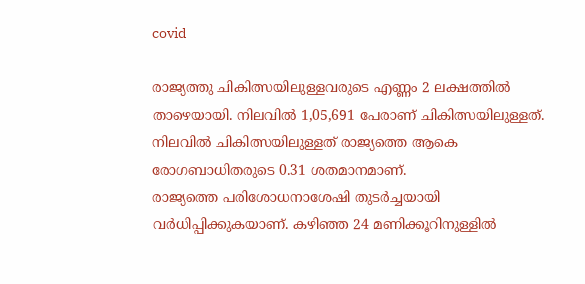covid

രാജ്യത്തു ചികിത്സയിലുള്ളവരുടെ എണ്ണം 2 ലക്ഷത്തില്‍ താഴെയായി. നിലവില്‍ 1,05,691 പേരാണ് ചികിത്സയിലുള്ളത്. നിലവില്‍ ചികിത്സയിലുള്ളത് രാജ്യത്തെ ആകെ രോഗബാധിതരുടെ 0.31 ശതമാനമാണ്.
രാജ്യത്തെ പരിശോധനാശേഷി തുടര്‍ച്ചയായി വര്‍ധിപ്പിക്കുകയാണ്. കഴിഞ്ഞ 24 മണിക്കൂറിനുള്ളില്‍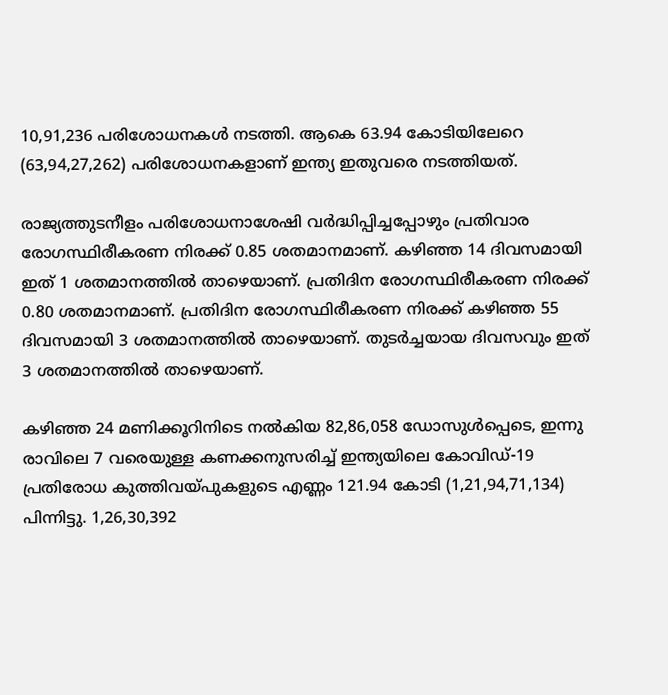10,91,236 പരിശോധനകള്‍ നടത്തി. ആകെ 63.94 കോടിയിലേറെ (63,94,27,262) പരിശോധനകളാണ് ഇന്ത്യ ഇതുവരെ നടത്തിയത്.

രാജ്യത്തുടനീളം പരിശോധനാശേഷി വര്‍ദ്ധിപ്പിച്ചപ്പോഴും പ്രതിവാര രോഗസ്ഥിരീകരണ നിരക്ക് 0.85 ശതമാനമാണ്. കഴിഞ്ഞ 14 ദിവസമായി ഇത് 1 ശതമാനത്തില്‍ താഴെയാണ്. പ്രതിദിന രോഗസ്ഥിരീകരണ നിരക്ക് 0.80 ശതമാനമാണ്. പ്രതിദിന രോഗസ്ഥിരീകരണ നിരക്ക് കഴിഞ്ഞ 55 ദിവസമായി 3 ശതമാനത്തില്‍ താഴെയാണ്. തുടര്‍ച്ചയായ ദിവസവും ഇത് 3 ശതമാനത്തില്‍ താഴെയാണ്.

കഴിഞ്ഞ 24 മണിക്കൂറിനിടെ നല്‍കിയ 82,86,058 ഡോസുള്‍പ്പെടെ, ഇന്നു രാവിലെ 7 വരെയുള്ള കണക്കനുസരിച്ച് ഇന്ത്യയിലെ കോവിഡ്-19 പ്രതിരോധ കുത്തിവയ്പുകളുടെ എണ്ണം 121.94 കോടി (1,21,94,71,134) പിന്നിട്ടു. 1,26,30,392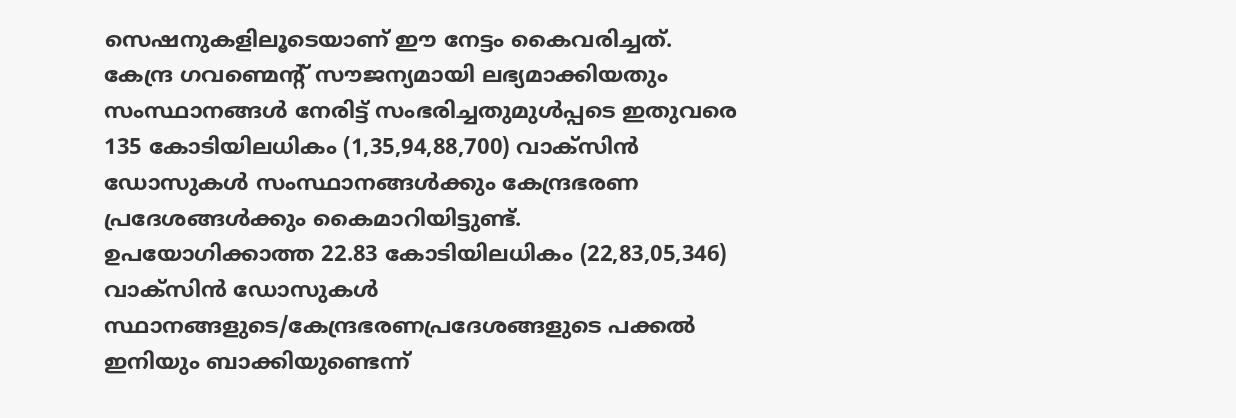സെഷനുകളിലൂടെയാണ് ഈ നേട്ടം കൈവരിച്ചത്.
കേന്ദ്ര ഗവണ്മെന്റ് സൗജന്യമായി ലഭ്യമാക്കിയതും സംസ്ഥാനങ്ങള്‍ നേരിട്ട് സംഭരിച്ചതുമുള്‍പ്പടെ ഇതുവരെ 135 കോടിയിലധികം (1,35,94,88,700) വാക്‌സിന്‍ ഡോസുകള്‍ സംസ്ഥാനങ്ങള്‍ക്കും കേന്ദ്രഭരണ പ്രദേശങ്ങള്‍ക്കും കൈമാറിയിട്ടുണ്ട്.
ഉപയോഗിക്കാത്ത 22.83 കോടിയിലധികം (22,83,05,346) വാക്‌സിന്‍ ഡോസുകള്‍ സ്ഥാനങ്ങളുടെ/കേന്ദ്രഭരണപ്രദേശങ്ങളുടെ പക്കല്‍ ഇനിയും ബാക്കിയുണ്ടെന്ന്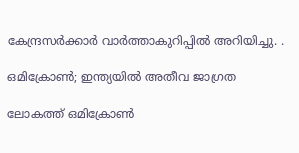കേന്ദ്രസർക്കാർ വാർത്താകുറിപ്പിൽ അറിയിച്ചു. .

ഒമിക്രോൺ; ഇന്ത്യയിൽ അതീവ ജാഗ്രത

ലോകത്ത് ഒമിക്രോൺ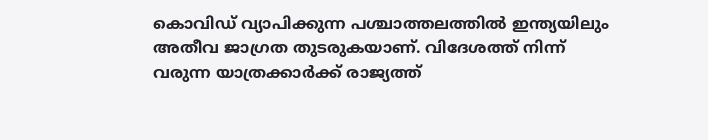കൊവിഡ് വ്യാപിക്കുന്ന പശ്ചാത്തലത്തിൽ ഇന്ത്യയിലും അതീവ ജാഗ്രത തുടരുകയാണ്. വിദേശത്ത് നിന്ന് വരുന്ന യാത്രക്കാർക്ക് രാജ്യത്ത്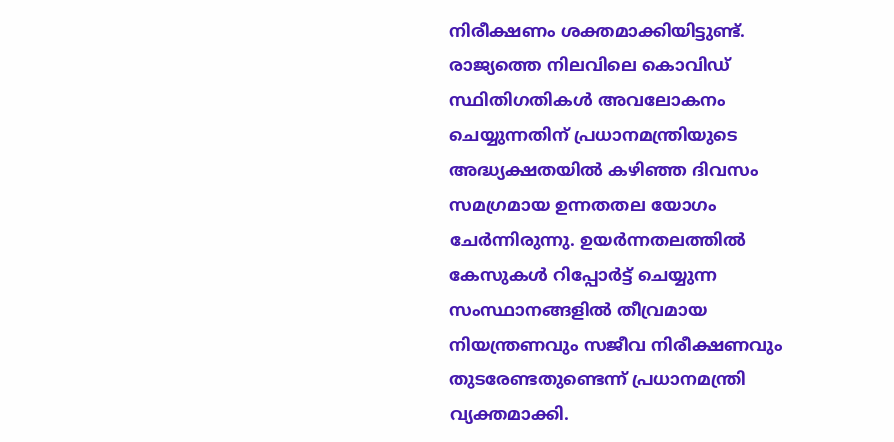നിരീക്ഷണം ശക്തമാക്കിയിട്ടുണ്ട്. രാജ്യത്തെ നിലവിലെ കൊവിഡ് സ്ഥിതിഗതികള്‍ അവലോകനം ചെയ്യുന്നതിന് പ്രധാനമന്ത്രിയുടെ അദ്ധ്യക്ഷതയില്‍ കഴിഞ്ഞ ദിവസം സമഗ്രമായ ഉന്നതതല യോഗം ചേര്‍ന്നിരുന്നു. ഉയര്‍ന്നതലത്തില്‍ കേസുകള്‍ റിപ്പോര്‍ട്ട് ചെയ്യുന്ന സംസ്ഥാനങ്ങളിൽ തീവ്രമായ നിയന്ത്രണവും സജീവ നിരീക്ഷണവും തുടരേണ്ടതുണ്ടെന്ന് പ്രധാനമന്ത്രി വ്യക്തമാക്കി.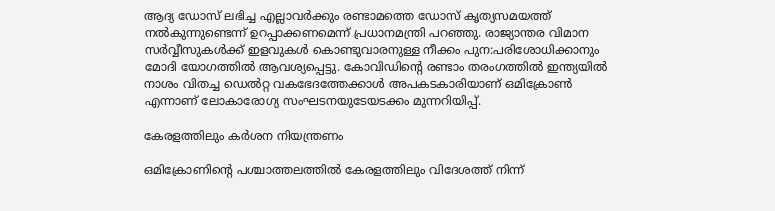ആദ്യ ഡോസ് ലഭിച്ച എല്ലാവര്‍ക്കും രണ്ടാമത്തെ ഡോസ് കൃത്യസമയത്ത് നല്‍കുന്നുണ്ടെന്ന് ഉറപ്പാക്കണമെന്ന് പ്രധാനമന്ത്രി പറഞ്ഞു. രാജ്യാന്തര വിമാന സർവ്വീസുകൾക്ക് ഇളവുകൾ കൊണ്ടുവാരനുള്ള നീക്കം പുന:പരിശോധിക്കാനും മോദി യോഗത്തിൽ ആവശ്യപ്പെട്ടു. കോവിഡിന്റെ രണ്ടാം തരംഗത്തില്‍ ഇന്ത്യയില്‍ നാശം വിതച്ച ഡെല്‍റ്റ വകഭേദത്തേക്കാള്‍ അപകടകാരിയാണ് ഒമിക്രോണ്‍ എന്നാണ് ലോകാരോഗ്യ സംഘടനയുടേയടക്കം മുന്നറിയിപ്പ്.

കേരളത്തിലും കർശന നിയന്ത്രണം

ഒമിക്രോണിന്റെ പശ്ചാത്തലത്തിൽ കേരളത്തിലും വിദേശത്ത് നിന്ന്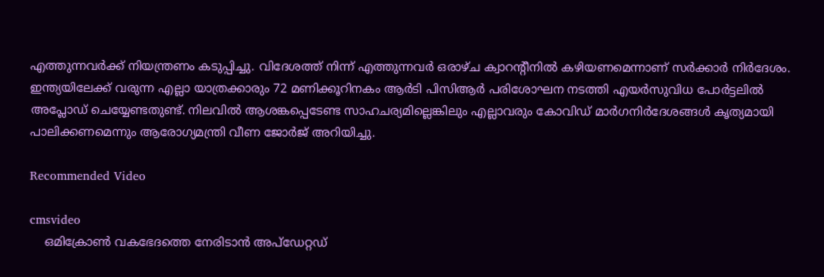എത്തുന്നവർക്ക് നിയന്ത്രണം കടുപ്പിച്ചു. വിദേശത്ത് നിന്ന് എത്തുന്നവർ ഒരാഴ്ച ക്വാറന്റീനിൽ കഴിയണമെന്നാണ് സർക്കാർ നിർദേശം. ഇന്ത്യയിലേക്ക് വരുന്ന എല്ലാ യാത്രക്കാരും 72 മണിക്കൂറിനകം ആർടി പിസിആർ പരിശോഘന നടത്തി എയർസുവിധ പോർട്ടലിൽ അപ്ലോഡ് ചെയ്യേണ്ടതുണ്ട്. നിലവില്‍ ആശങ്കപ്പെടേണ്ട സാഹചര്യമില്ലെങ്കിലും എല്ലാവരും കോവിഡ് മാര്‍ഗനിര്‍ദേശങ്ങള്‍ കൃത്യമായി പാലിക്കണമെന്നും ആരോഗ്യമന്ത്രി വീണ ജോർജ് അറിയിച്ചു.

Recommended Video

cmsvideo
    ഒമിക്രോൺ വകഭേദത്തെ നേരിടാൻ അപ്ഡേറ്റഡ്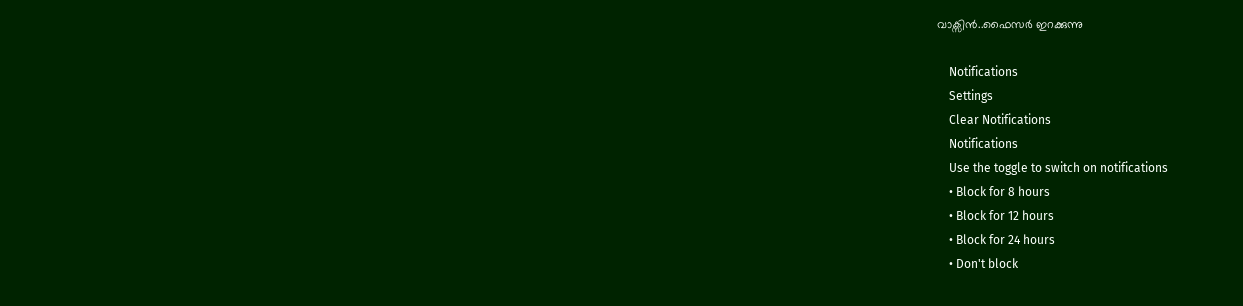വാക്സിൻ..ഫൈസർ ഇറക്കുന്നു

    Notifications
    Settings
    Clear Notifications
    Notifications
    Use the toggle to switch on notifications
    • Block for 8 hours
    • Block for 12 hours
    • Block for 24 hours
    • Don't block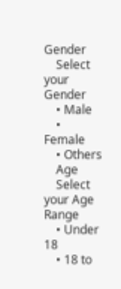Gender
    Select your Gender
    • Male
    • Female
    • Others
    Age
    Select your Age Range
    • Under 18
    • 18 to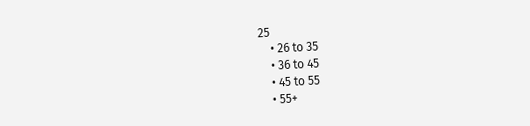25
    • 26 to 35
    • 36 to 45
    • 45 to 55
    • 55+